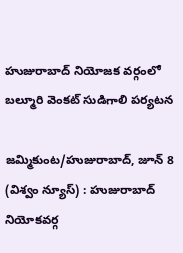హుజురాబాద్ నియోజక వర్గంలో బల్మూరి వెంకట్ సుడిగాలి పర్యటన

జమ్మికుంట/హుజురాబాద్, జూన్ 8 (విశ్వం న్యూస్) : హుజురాబాద్ నియోకవర్గ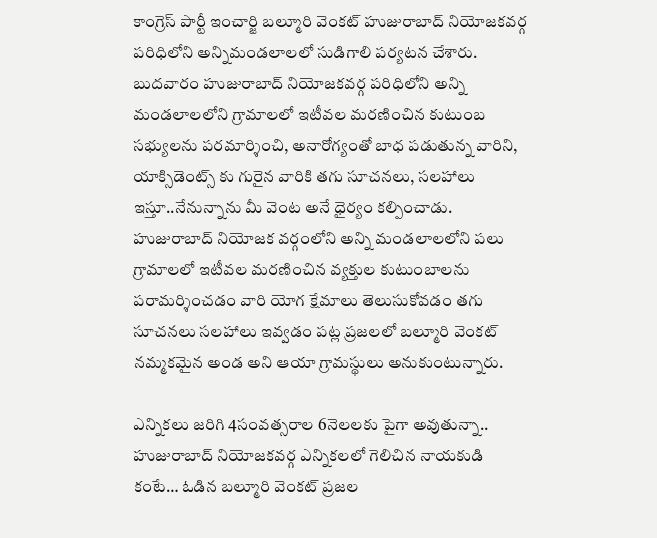కాంగ్రెస్ పార్టీ ఇంచార్జి బల్మూరి వెంకట్ హుజురాబాద్ నియోజకవర్గ పరిధిలోని అన్నిమండలాలలో సుడిగాలి పర్యటన చేశారు. బుదవారం హుజురాబాద్ నియోజకవర్గ పరిధిలోని అన్ని మండలాలలోని గ్రామాలలో ఇటీవల మరణించిన కుటుంబ సభ్యులను పరమార్శించి, అనారోగ్యంతో బాధ పడుతున్న వారిని, యాక్సిడెంట్స్ కు గురైన వారికి తగు సూచనలు, సలహాలు ఇస్తూ..నేనున్నాను మీ వెంట అనే ధైర్యం కల్పించాడు. హుజురాబాద్ నియోజక వర్గంలోని అన్ని మండలాలలోని పలు గ్రామాలలో ఇటీవల మరణించిన వ్యక్తుల కుటుంబాలను పరామర్శించడం వారి యోగ క్షేమాలు తెలుసుకోవడం తగు సూచనలు సలహాలు ఇవ్వడం పట్ల ప్రజలలో బల్మూరి వెంకట్ నమ్మకమైన అండ అని ఆయా గ్రామస్థులు అనుకుంటున్నారు.

ఎన్నికలు జరిగి 4సంవత్సరాల 6నెలలకు పైగా అవుతున్నా.. హుజురాబాద్ నియోజకవర్గ ఎన్నికలలో గెలిచిన నాయకుడి కంటే… ఓడిన బల్మూరి వెంకట్ ప్రజల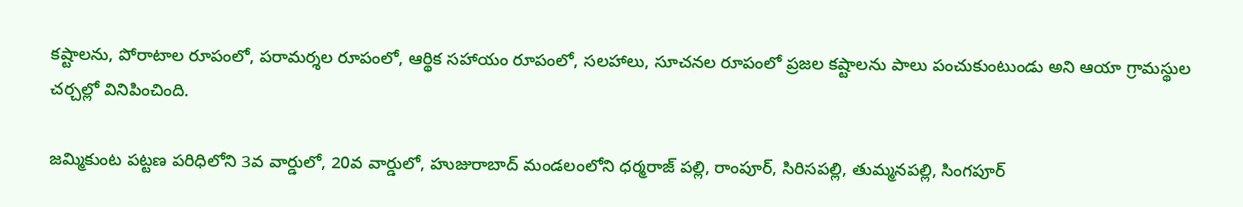కష్టాలను, పోరాటాల రూపంలో, పరామర్శల రూపంలో, ఆర్థిక సహాయం రూపంలో, సలహాలు, సూచనల రూపంలో ప్రజల కష్టాలను పాలు పంచుకుంటుండు అని ఆయా గ్రామస్థుల చర్చల్లో వినిపించింది.

జమ్మికుంట పట్టణ పరిధిలోని 3వ వార్డులో, 20వ వార్డులో, హుజురాబాద్ మండలంలోని ధర్మరాజ్ పల్లి, రాంపూర్, సిరిసపల్లి, తుమ్మనపల్లి, సింగపూర్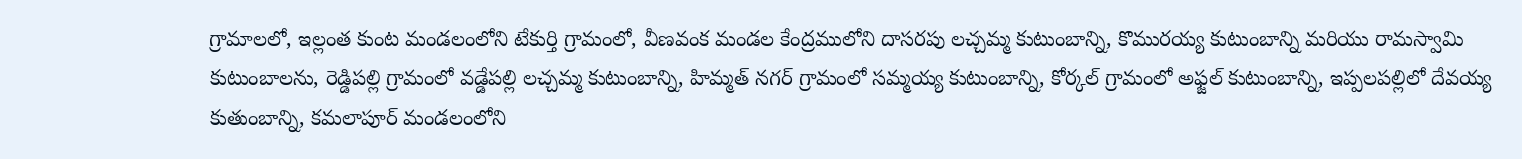గ్రామాలలో, ఇల్లంత కుంట మండలంలోని టేకుర్తి గ్రామంలో, వీణవంక మండల కేంద్రములోని దాసరపు లచ్చమ్మ కుటుంబాన్ని, కొమురయ్య కుటుంబాన్ని మరియు రామస్వామి కుటుంబాలను, రెడ్డిపల్లి గ్రామంలో వడ్డేపల్లి లచ్చమ్మ కుటుంబాన్ని, హిమ్మత్ నగర్ గ్రామంలో సమ్మయ్య కుటుంబాన్ని, కోర్కల్ గ్రామంలో అఫ్జల్ కుటుంబాన్ని, ఇప్పలపల్లిలో దేవయ్య కుతుంబాన్ని, కమలాపూర్ మండలంలోని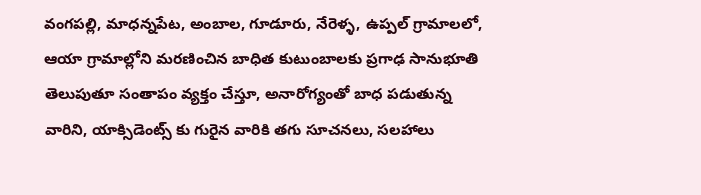వంగపల్లి, మాధన్నపేట, అంబాల, గూడూరు, నేరెళ్ళ, ఉప్పల్ గ్రామాలలో, ఆయా గ్రామాల్లోని మరణించిన బాధిత కుటుంబాలకు ప్రగాఢ సానుభూతి తెలుపుతూ సంతాపం వ్యక్తం చేస్తూ, అనారోగ్యంతో బాధ పడుతున్న వారిని, యాక్సిడెంట్స్ కు గురైన వారికి తగు సూచనలు, సలహాలు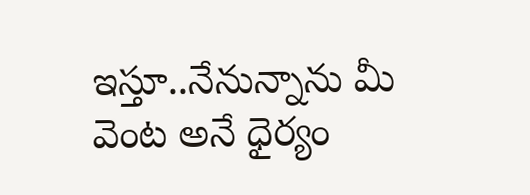ఇస్తూ..నేనున్నాను మీ వెంట అనే ధైర్యం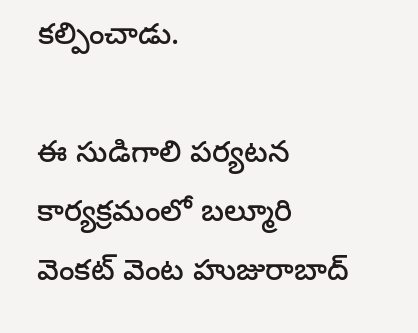కల్పించాడు.

ఈ సుడిగాలి పర్యటన కార్యక్రమంలో బల్మూరి వెంకట్ వెంట హుజురాబాద్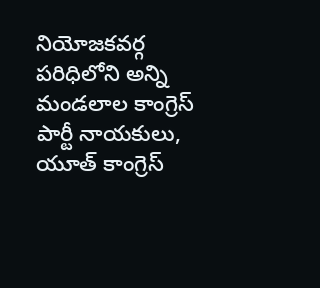నియోజకవర్గ పరిధిలోని అన్ని మండలాల కాంగ్రెస్ పార్టీ నాయకులు, యూత్ కాంగ్రెస్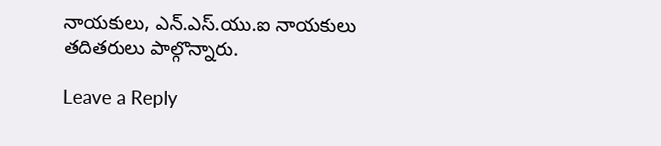నాయకులు, ఎన్.ఎస్.యు.ఐ నాయకులు తదితరులు పాల్గొన్నారు.

Leave a Reply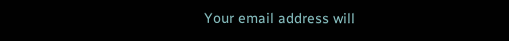Your email address will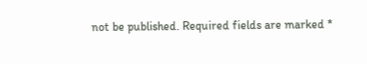not be published. Required fields are marked *